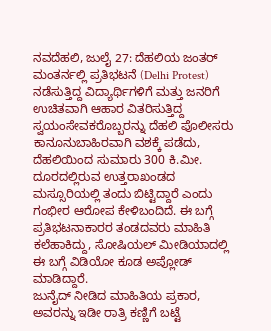ನವದೆಹಲಿ, ಜುಲೈ 27: ದೆಹಲಿಯ ಜಂತರ್ ಮಂತರ್ನಲ್ಲಿ ಪ್ರತಿಭಟನೆ (Delhi Protest) ನಡೆಸುತ್ತಿದ್ದ ವಿದ್ಯಾರ್ಥಿಗಳಿಗೆ ಮತ್ತು ಜನರಿಗೆ ಉಚಿತವಾಗಿ ಆಹಾರ ವಿತರಿಸುತ್ತಿದ್ದ ಸ್ವಯಂಸೇವಕರೊಬ್ಬರನ್ನು ದೆಹಲಿ ಪೊಲೀಸರು ಕಾನೂನುಬಾಹಿರವಾಗಿ ವಶಕ್ಕೆ ಪಡೆದು, ದೆಹಲಿಯಿಂದ ಸುಮಾರು 300 ಕಿ.ಮೀ. ದೂರದಲ್ಲಿರುವ ಉತ್ತರಾಖಂಡದ ಮಸ್ಸೂರಿಯಲ್ಲಿ ತಂದು ಬಿಟ್ಟಿದ್ದಾರೆ ಎಂದು ಗಂಭೀರ ಆರೋಪ ಕೇಳಿಬಂದಿದೆ. ಈ ಬಗ್ಗೆ ಪ್ರತಿಭಟನಾಕಾರರ ತಂಡದವರು ಮಾಹಿತಿ ಕಲೆಹಾಕಿದ್ದು, ಸೋಷಿಯಲ್ ಮೀಡಿಯಾದಲ್ಲಿ ಈ ಬಗ್ಗೆ ವಿಡಿಯೋ ಕೂಡ ಅಪ್ಲೋಡ್ ಮಾಡಿದ್ದಾರೆ.
ಜುನೈದ್ ನೀಡಿದ ಮಾಹಿತಿಯ ಪ್ರಕಾರ, ಅವರನ್ನು ಇಡೀ ರಾತ್ರಿ ಕಣ್ಣಿಗೆ ಬಟ್ಟೆ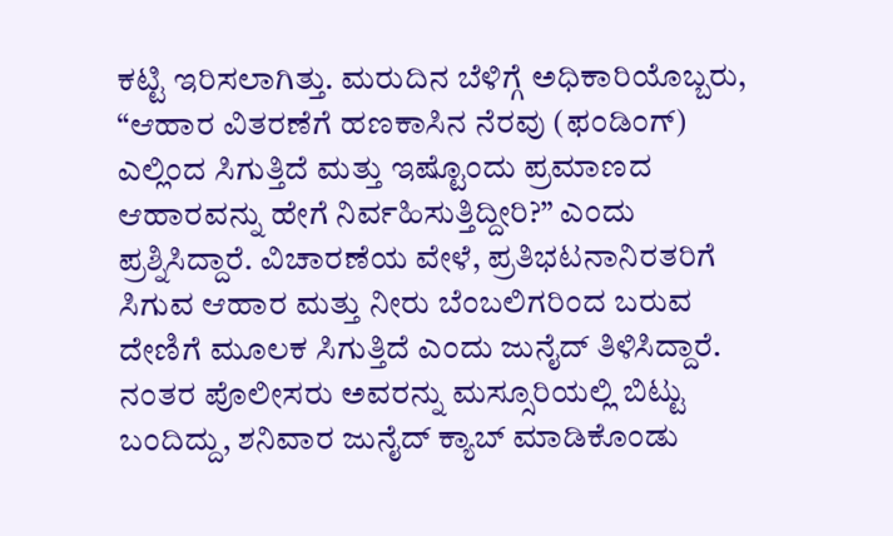ಕಟ್ಟಿ ಇರಿಸಲಾಗಿತ್ತು. ಮರುದಿನ ಬೆಳಿಗ್ಗೆ ಅಧಿಕಾರಿಯೊಬ್ಬರು, “ಆಹಾರ ವಿತರಣೆಗೆ ಹಣಕಾಸಿನ ನೆರವು (ಫಂಡಿಂಗ್) ಎಲ್ಲಿಂದ ಸಿಗುತ್ತಿದೆ ಮತ್ತು ಇಷ್ಟೊಂದು ಪ್ರಮಾಣದ ಆಹಾರವನ್ನು ಹೇಗೆ ನಿರ್ವಹಿಸುತ್ತಿದ್ದೀರಿ?” ಎಂದು ಪ್ರಶ್ನಿಸಿದ್ದಾರೆ. ವಿಚಾರಣೆಯ ವೇಳೆ, ಪ್ರತಿಭಟನಾನಿರತರಿಗೆ ಸಿಗುವ ಆಹಾರ ಮತ್ತು ನೀರು ಬೆಂಬಲಿಗರಿಂದ ಬರುವ ದೇಣಿಗೆ ಮೂಲಕ ಸಿಗುತ್ತಿದೆ ಎಂದು ಜುನೈದ್ ತಿಳಿಸಿದ್ದಾರೆ. ನಂತರ ಪೊಲೀಸರು ಅವರನ್ನು ಮಸ್ಸೂರಿಯಲ್ಲಿ ಬಿಟ್ಟು ಬಂದಿದ್ದು, ಶನಿವಾರ ಜುನೈದ್ ಕ್ಯಾಬ್ ಮಾಡಿಕೊಂಡು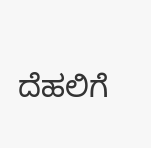ದೆಹಲಿಗೆ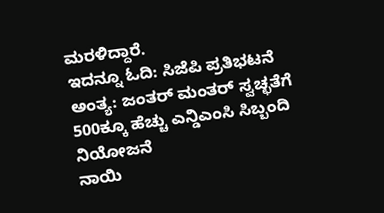ಮರಳಿದ್ದಾರೆ.
ಇದನ್ನೂ ಓದಿ: ಸಿಜೆಪಿ ಪ್ರತಿಭಟನೆ ಅಂತ್ಯ: ಜಂತರ್ ಮಂತರ್ ಸ್ವಚ್ಛತೆಗೆ 500ಕ್ಕೂ ಹೆಚ್ಚು ಎನ್ಡಿಎಂಸಿ ಸಿಬ್ಬಂದಿ ನಿಯೋಜನೆ
ನಾಯಿ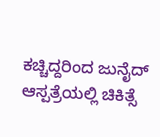ಕಚ್ಚಿದ್ದರಿಂದ ಜುನೈದ್ ಆಸ್ಪತ್ರೆಯಲ್ಲಿ ಚಿಕಿತ್ಸೆ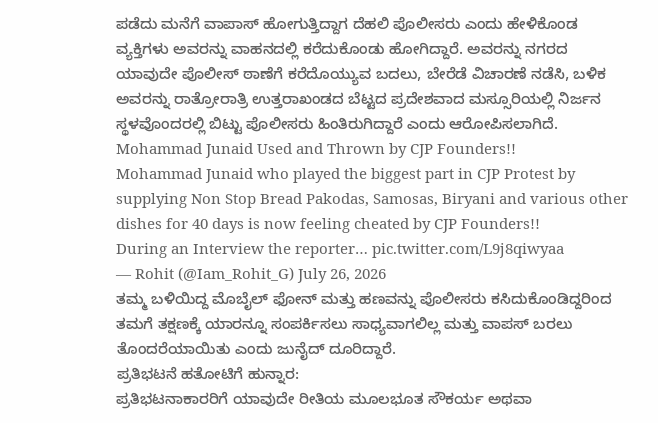ಪಡೆದು ಮನೆಗೆ ವಾಪಾಸ್ ಹೋಗುತ್ತಿದ್ದಾಗ ದೆಹಲಿ ಪೊಲೀಸರು ಎಂದು ಹೇಳಿಕೊಂಡ ವ್ಯಕ್ತಿಗಳು ಅವರನ್ನು ವಾಹನದಲ್ಲಿ ಕರೆದುಕೊಂಡು ಹೋಗಿದ್ದಾರೆ. ಅವರನ್ನು ನಗರದ ಯಾವುದೇ ಪೊಲೀಸ್ ಠಾಣೆಗೆ ಕರೆದೊಯ್ಯುವ ಬದಲು, ಬೇರೆಡೆ ವಿಚಾರಣೆ ನಡೆಸಿ, ಬಳಿಕ ಅವರನ್ನು ರಾತ್ರೋರಾತ್ರಿ ಉತ್ತರಾಖಂಡದ ಬೆಟ್ಟದ ಪ್ರದೇಶವಾದ ಮಸ್ಸೂರಿಯಲ್ಲಿ ನಿರ್ಜನ ಸ್ಥಳವೊಂದರಲ್ಲಿ ಬಿಟ್ಟು ಪೊಲೀಸರು ಹಿಂತಿರುಗಿದ್ದಾರೆ ಎಂದು ಆರೋಪಿಸಲಾಗಿದೆ.
Mohammad Junaid Used and Thrown by CJP Founders!!
Mohammad Junaid who played the biggest part in CJP Protest by supplying Non Stop Bread Pakodas, Samosas, Biryani and various other dishes for 40 days is now feeling cheated by CJP Founders!!
During an Interview the reporter… pic.twitter.com/L9j8qiwyaa
— Rohit (@Iam_Rohit_G) July 26, 2026
ತಮ್ಮ ಬಳಿಯಿದ್ದ ಮೊಬೈಲ್ ಫೋನ್ ಮತ್ತು ಹಣವನ್ನು ಪೊಲೀಸರು ಕಸಿದುಕೊಂಡಿದ್ದರಿಂದ ತಮಗೆ ತಕ್ಷಣಕ್ಕೆ ಯಾರನ್ನೂ ಸಂಪರ್ಕಿಸಲು ಸಾಧ್ಯವಾಗಲಿಲ್ಲ ಮತ್ತು ವಾಪಸ್ ಬರಲು ತೊಂದರೆಯಾಯಿತು ಎಂದು ಜುನೈದ್ ದೂರಿದ್ದಾರೆ.
ಪ್ರತಿಭಟನೆ ಹತೋಟಿಗೆ ಹುನ್ನಾರ:
ಪ್ರತಿಭಟನಾಕಾರರಿಗೆ ಯಾವುದೇ ರೀತಿಯ ಮೂಲಭೂತ ಸೌಕರ್ಯ ಅಥವಾ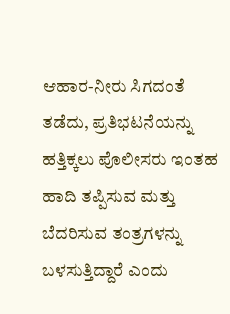ಆಹಾರ-ನೀರು ಸಿಗದಂತೆ ತಡೆದು, ಪ್ರತಿಭಟನೆಯನ್ನು ಹತ್ತಿಕ್ಕಲು ಪೊಲೀಸರು ಇಂತಹ ಹಾದಿ ತಪ್ಪಿಸುವ ಮತ್ತು ಬೆದರಿಸುವ ತಂತ್ರಗಳನ್ನು ಬಳಸುತ್ತಿದ್ದಾರೆ ಎಂದು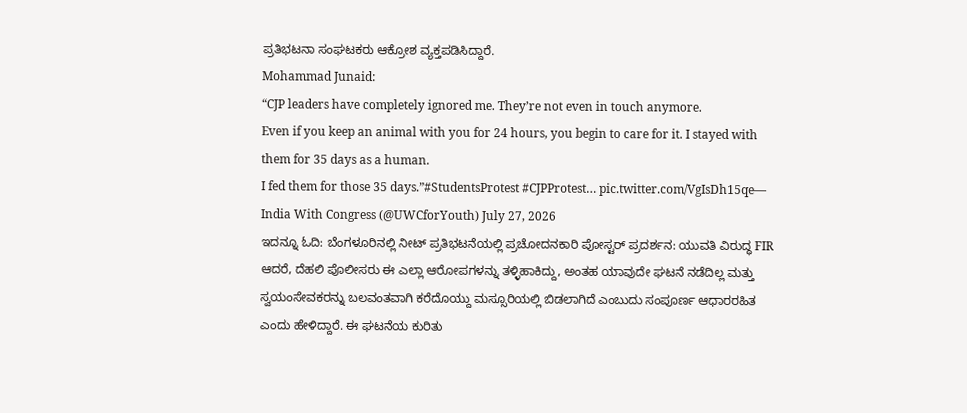ಪ್ರತಿಭಟನಾ ಸಂಘಟಕರು ಆಕ್ರೋಶ ವ್ಯಕ್ತಪಡಿಸಿದ್ದಾರೆ.
Mohammad Junaid:
“CJP leaders have completely ignored me. They’re not even in touch anymore.
Even if you keep an animal with you for 24 hours, you begin to care for it. I stayed with them for 35 days as a human.
I fed them for those 35 days.”#StudentsProtest #CJPProtest… pic.twitter.com/VgIsDh15qe— India With Congress (@UWCforYouth) July 27, 2026
ಇದನ್ನೂ ಓದಿ: ಬೆಂಗಳೂರಿನಲ್ಲಿ ನೀಟ್ ಪ್ರತಿಭಟನೆಯಲ್ಲಿ ಪ್ರಚೋದನಕಾರಿ ಪೋಸ್ಟರ್ ಪ್ರದರ್ಶನ: ಯುವತಿ ವಿರುದ್ಧ FIR
ಆದರೆ, ದೆಹಲಿ ಪೊಲೀಸರು ಈ ಎಲ್ಲಾ ಆರೋಪಗಳನ್ನು ತಳ್ಳಿಹಾಕಿದ್ದು, ಅಂತಹ ಯಾವುದೇ ಘಟನೆ ನಡೆದಿಲ್ಲ ಮತ್ತು ಸ್ವಯಂಸೇವಕರನ್ನು ಬಲವಂತವಾಗಿ ಕರೆದೊಯ್ದು ಮಸ್ಸೂರಿಯಲ್ಲಿ ಬಿಡಲಾಗಿದೆ ಎಂಬುದು ಸಂಪೂರ್ಣ ಆಧಾರರಹಿತ ಎಂದು ಹೇಳಿದ್ದಾರೆ. ಈ ಘಟನೆಯ ಕುರಿತು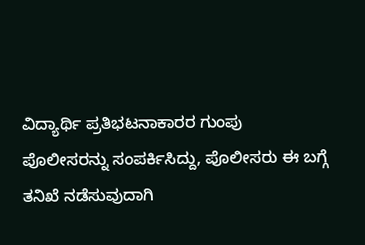ವಿದ್ಯಾರ್ಥಿ ಪ್ರತಿಭಟನಾಕಾರರ ಗುಂಪು ಪೊಲೀಸರನ್ನು ಸಂಪರ್ಕಿಸಿದ್ದು, ಪೊಲೀಸರು ಈ ಬಗ್ಗೆ ತನಿಖೆ ನಡೆಸುವುದಾಗಿ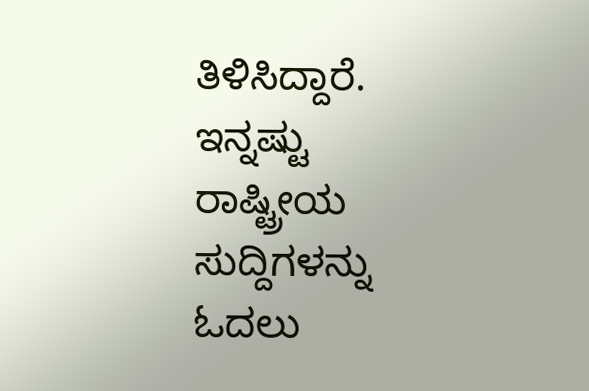ತಿಳಿಸಿದ್ದಾರೆ.
ಇನ್ನಷ್ಟು ರಾಷ್ಟ್ರೀಯ ಸುದ್ದಿಗಳನ್ನು ಓದಲು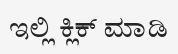ಇಲ್ಲಿ ಕ್ಲಿಕ್ ಮಾಡಿ